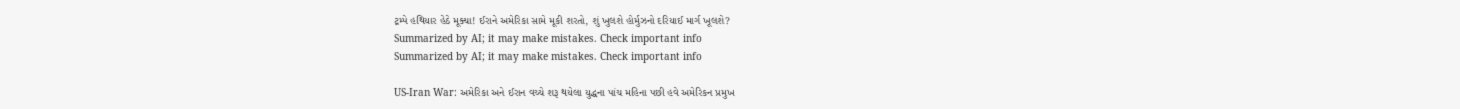ટ્રમ્પે હથિયાર હેઠે મૂક્યા! ઈરાને અમેરિકા સામે મૂકી શરતો, શું ખુલશે હોર્મુઝનો દરિયાઈ માર્ગ ખૂલશે?
Summarized by AI; it may make mistakes. Check important info
Summarized by AI; it may make mistakes. Check important info

US-Iran War: અમેરિકા અને ઈરાન વચ્ચે શરૂ થયેલા યુદ્ધના પાંચ મહિના પછી હવે અમેરિકન પ્રમુખ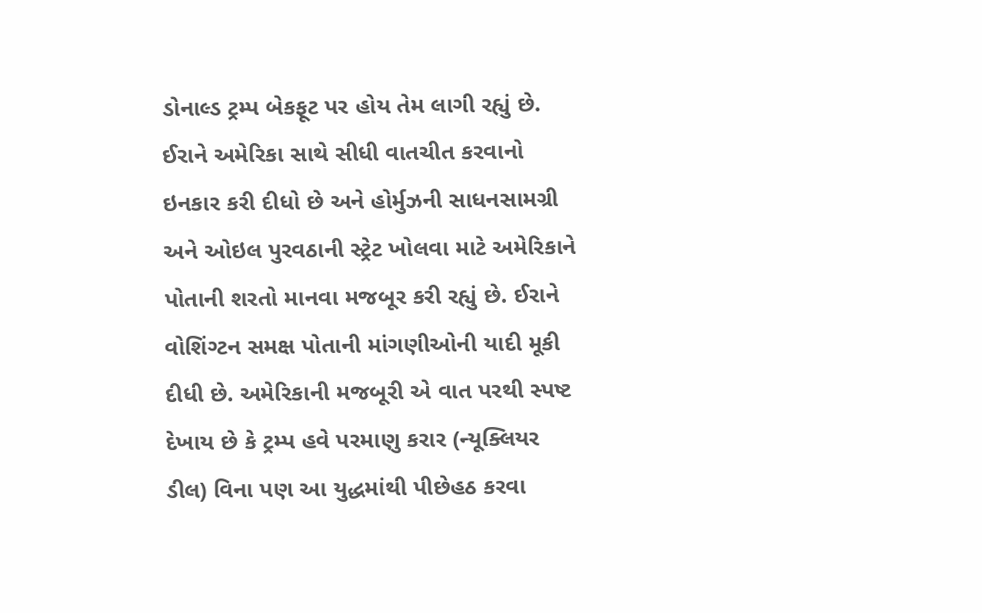ડોનાલ્ડ ટ્રમ્પ બેકફૂટ પર હોય તેમ લાગી રહ્યું છે. ઈરાને અમેરિકા સાથે સીધી વાતચીત કરવાનો ઇનકાર કરી દીધો છે અને હોર્મુઝની સાધનસામગ્રી અને ઓઇલ પુરવઠાની સ્ટ્રેટ ખોલવા માટે અમેરિકાને પોતાની શરતો માનવા મજબૂર કરી રહ્યું છે. ઈરાને વોશિંગ્ટન સમક્ષ પોતાની માંગણીઓની યાદી મૂકી દીધી છે. અમેરિકાની મજબૂરી એ વાત પરથી સ્પષ્ટ દેખાય છે કે ટ્રમ્પ હવે પરમાણુ કરાર (ન્યૂક્લિયર ડીલ) વિના પણ આ યુદ્ધમાંથી પીછેહઠ કરવા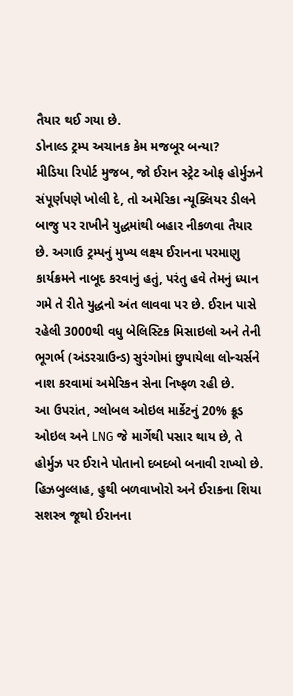તૈયાર થઈ ગયા છે.
ડોનાલ્ડ ટ્રમ્પ અચાનક કેમ મજબૂર બન્યા?
મીડિયા રિપોર્ટ મુજબ, જો ઈરાન સ્ટ્રેટ ઓફ હોર્મુઝને સંપૂર્ણપણે ખોલી દે, તો અમેરિકા ન્યૂક્લિયર ડીલને બાજુ પર રાખીને યુદ્ધમાંથી બહાર નીકળવા તૈયાર છે. અગાઉ ટ્રમ્પનું મુખ્ય લક્ષ્ય ઈરાનના પરમાણુ કાર્યક્રમને નાબૂદ કરવાનું હતું, પરંતુ હવે તેમનું ધ્યાન ગમે તે રીતે યુદ્ધનો અંત લાવવા પર છે. ઈરાન પાસે રહેલી 3000થી વધુ બેલિસ્ટિક મિસાઇલો અને તેની ભૂગર્ભ (અંડરગ્રાઉન્ડ) સુરંગોમાં છુપાયેલા લોન્ચર્સને નાશ કરવામાં અમેરિકન સેના નિષ્ફળ રહી છે.
આ ઉપરાંત, ગ્લોબલ ઓઇલ માર્કેટનું 20% ક્રૂડ ઓઇલ અને LNG જે માર્ગેથી પસાર થાય છે, તે હોર્મુઝ પર ઈરાને પોતાનો દબદબો બનાવી રાખ્યો છે. હિઝબુલ્લાહ, હુથી બળવાખોરો અને ઈરાકના શિયા સશસ્ત્ર જૂથો ઈરાનના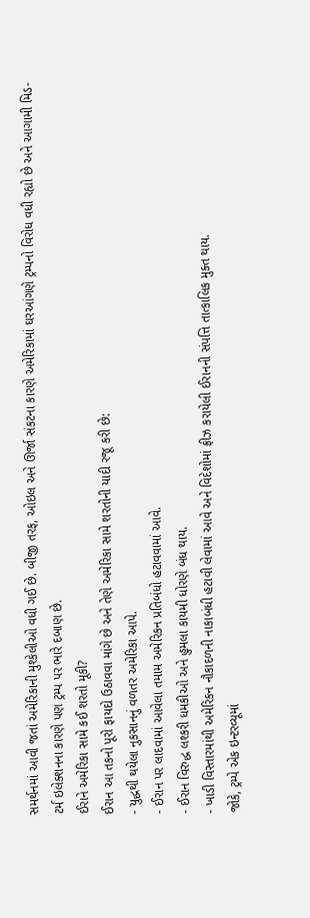સમર્થનમાં આવી જતાં અમેરિકાની મુશ્કેલીઓ વધી ગઈ છે. બીજી તરફ, ઓઇલ અને ઊર્જા સંકટના કારણે અમેરિકામાં ઘરઆંગણે ટ્રમ્પનો વિરોધ વધી રહ્યો છે અને આગામી મિડ-ટર્મ ઇલેક્શનના કારણે પણ ટ્રમ્પ પર ભારે દબાણ છે.
ઈરાને અમેરિકા સામે કઈ શરતો મૂકી?
ઈરાન આ તકનો પૂરો ફાયદો ઉઠાવવા માંગે છે અને તેણે અમેરિકા સામે શરતોની યાદી રજૂ કરી છે:
- યુદ્ધથી થયેલા નુકસાનનું વળતર અમેરિકા આપે.
- ઈરાન પર લાદવામાં આવેલા તમામ અમેરિકન પ્રતિબંધો હટાવવામાં આવે.
- ઈરાન વિરુદ્ધ લશ્કરી ધમકીઓ અને હુમલા કાયમી ધોરણે બંધ થાય.
- ખાડી વિસ્તારમાંથી અમેરિકન નૌકાદળની નાકાબંધી હટાવી લેવામાં આવે અને વિદેશોમાં ફ્રીઝ કરાયેલી ઈરાનની સંપત્તિ તાત્કાલિક મુક્ત થાય.
જોકે, ટ્રમ્પે એક ઇન્ટરવ્યૂમાં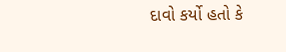દાવો કર્યો હતો કે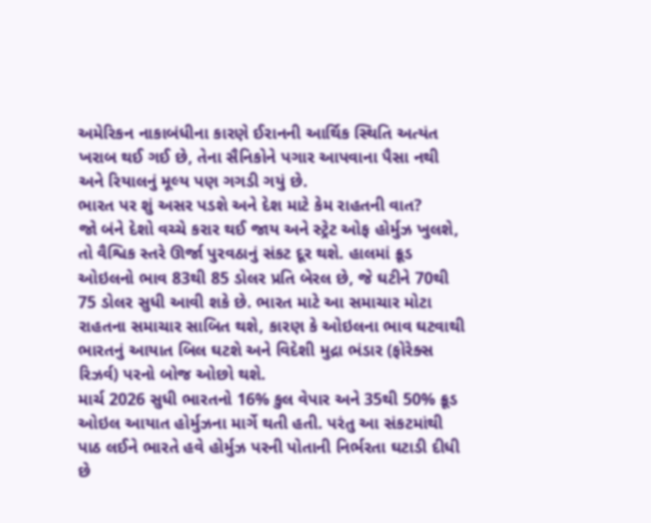અમેરિકન નાકાબંધીના કારણે ઈરાનની આર્થિક સ્થિતિ અત્યંત ખરાબ થઈ ગઈ છે, તેના સૈનિકોને પગાર આપવાના પૈસા નથી અને રિયાલનું મૂલ્ય પણ ગગડી ગયું છે.
ભારત પર શું અસર પડશે અને દેશ માટે કેમ રાહતની વાત?
જો બંને દેશો વચ્ચે કરાર થઈ જાય અને સ્ટ્રેટ ઓફ હોર્મુઝ ખુલશે, તો વૈશ્વિક સ્તરે ઊર્જા પુરવઠાનું સંકટ દૂર થશે. હાલમાં ક્રૂડ ઓઇલનો ભાવ 83થી 85 ડોલર પ્રતિ બેરલ છે, જે ઘટીને 70થી 75 ડોલર સુધી આવી શકે છે. ભારત માટે આ સમાચાર મોટા રાહતના સમાચાર સાબિત થશે, કારણ કે ઓઇલના ભાવ ઘટવાથી ભારતનું આયાત બિલ ઘટશે અને વિદેશી મુદ્રા ભંડાર (ફોરેક્સ રિઝર્વ) પરનો બોજ ઓછો થશે.
માર્ચ 2026 સુધી ભારતનો 16% કુલ વેપાર અને 35થી 50% ક્રૂડ ઓઇલ આયાત હોર્મુઝના માર્ગે થતી હતી. પરંતુ આ સંકટમાંથી પાઠ લઈને ભારતે હવે હોર્મુઝ પરની પોતાની નિર્ભરતા ઘટાડી દીધી છે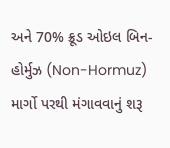અને 70% ક્રૂડ ઓઇલ બિન-હોર્મુઝ (Non-Hormuz) માર્ગો પરથી મંગાવવાનું શરૂ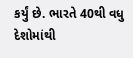કર્યું છે. ભારતે 40થી વધુ દેશોમાંથી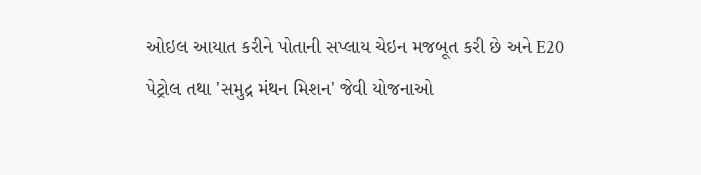ઓઇલ આયાત કરીને પોતાની સપ્લાય ચેઇન મજબૂત કરી છે અને E20 પેટ્રોલ તથા 'સમુદ્ર મંથન મિશન' જેવી યોજનાઓ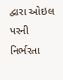દ્વારા ઓઇલ પરની નિર્ભરતા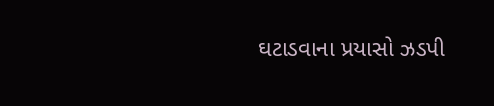ઘટાડવાના પ્રયાસો ઝડપી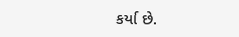કર્યા છે.